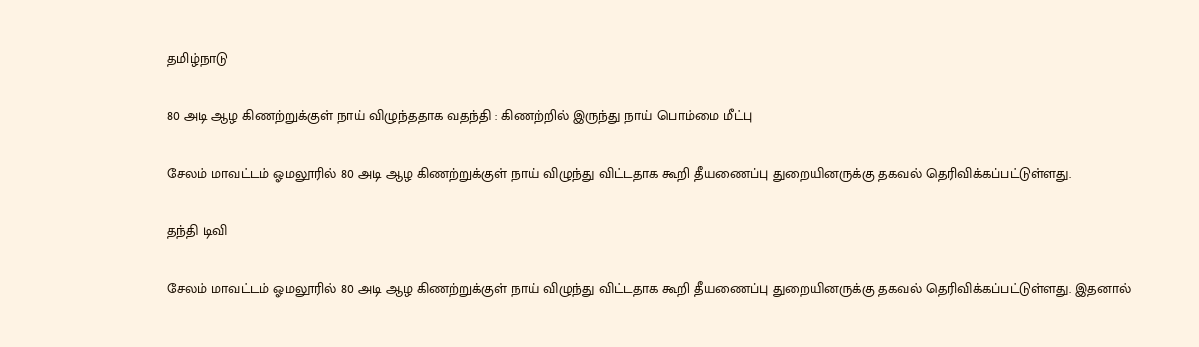தமிழ்நாடு

80 அடி ஆழ கிணற்றுக்குள் நாய் விழுந்ததாக வதந்தி : கிணற்றில் இருந்து நாய் பொம்மை மீட்பு

சேலம் மாவட்டம் ஓமலூரில் 80 அடி ஆழ கிணற்றுக்குள் நாய் விழுந்து விட்டதாக கூறி தீயணைப்பு துறையினருக்கு தகவல் தெரிவிக்கப்பட்டுள்ளது.

தந்தி டிவி

சேலம் மாவட்டம் ஓமலூரில் 80 அடி ஆழ கிணற்றுக்குள் நாய் விழுந்து விட்டதாக கூறி தீயணைப்பு துறையினருக்கு தகவல் தெரிவிக்கப்பட்டுள்ளது. இதனால்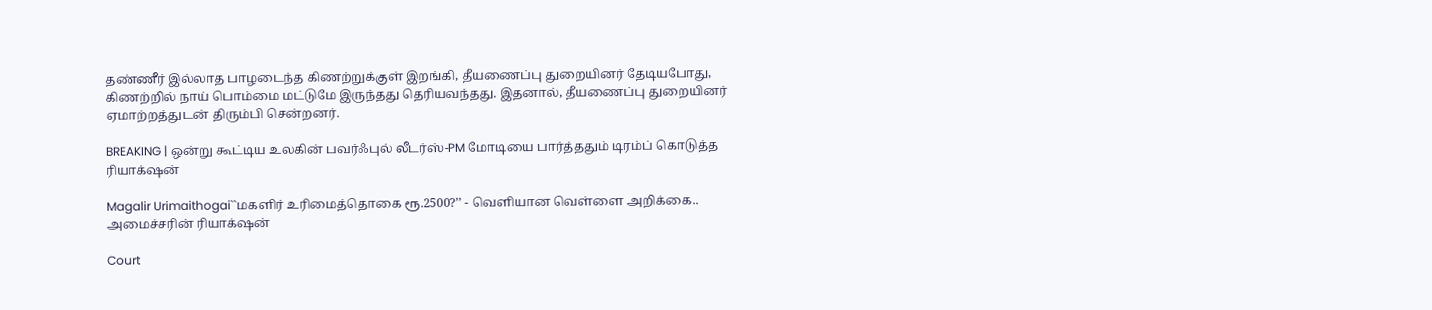தண்ணீர் இல்லாத பாழடைந்த கிணற்றுக்குள் இறங்கி, தீயணைப்பு துறையினர் தேடியபோது, கிணற்றில் நாய் பொம்மை மட்டுமே இருந்தது தெரியவந்தது. இதனால், தீயணைப்பு துறையினர் ஏமாற்றத்துடன் திரும்பி சென்றனர்.

BREAKING | ஒன்று கூட்டிய உலகின் பவர்ஃபுல் லீடர்ஸ்-PM மோடியை பார்த்ததும் டிரம்ப் கொடுத்த ரியாக்‌ஷன்

Magalir Urimaithogai``மகளிர் உரிமைத்தொகை ரூ.2500?’’ - வெளியான வெள்ளை அறிக்கை.. அமைச்சரின் ரியாக்‌ஷன்

Court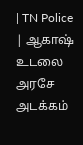| TN Police | ஆகாஷ் உடலை அரசே அடக்கம்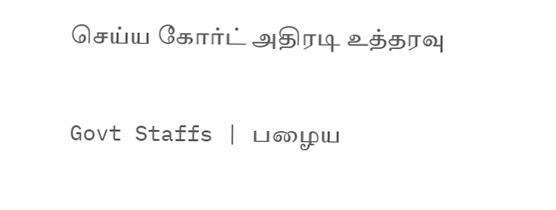செய்ய கோர்ட் அதிரடி உத்தரவு

Govt Staffs | பழைய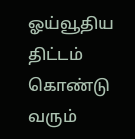ஓய்வூதிய திட்டம் கொண்டு வரும்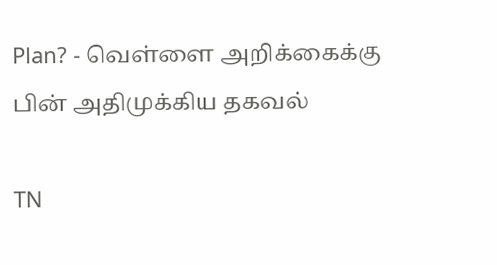Plan? - வெள்ளை அறிக்கைக்கு பின் அதிமுக்கிய தகவல்

TN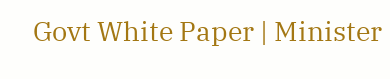Govt White Paper | Minister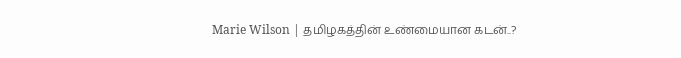Marie Wilson | தமிழகத்தின் உண்மையான கடன்..?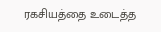ரகசியத்தை உடைத்த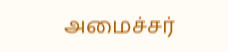அமைச்சர்